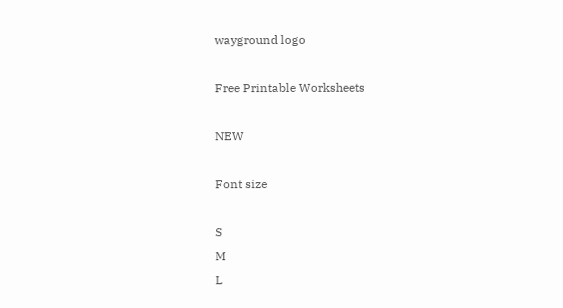wayground logo

Free Printable Worksheets

NEW

Font size

S
M
L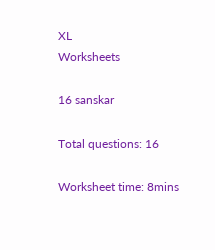XL
Worksheets

16 sanskar

Total questions: 16

Worksheet time: 8mins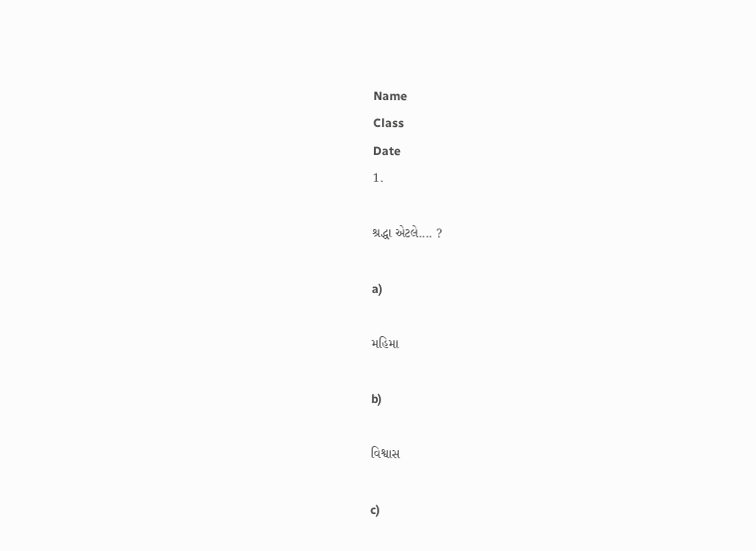Name
Class
Date
1.

શ્રદ્ધા એટલે.... ?

a)

મહિમા

b)

વિશ્વાસ

c)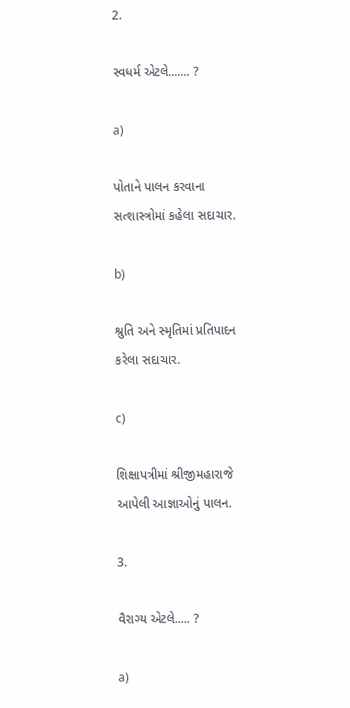2.

સ્વધર્મ એટલે....... ?

a)

પોતાને પાલન કરવાના સત્શાસ્ત્રોમાં કહેલા સદાચાર.

b)

શ્રુતિ અને સ્મૃતિમાં પ્રતિપાદન કરેલા સદાચાર.

c)

શિક્ષાપત્રીમાં શ્રીજીમહારાજે આપેલી આજ્ઞાઓનું પાલન.

3.

વૈરાગ્ય એટલે..... ?

a)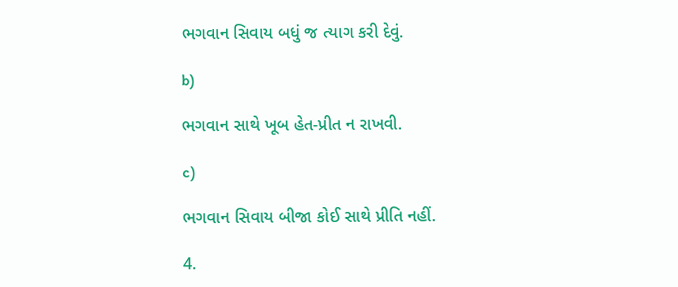ભગવાન સિવાય બધું જ ત્યાગ કરી દેવું.

b)

ભગવાન સાથે ખૂબ હેત-પ્રીત ન રાખવી.

c)

ભગવાન સિવાય બીજા કોઈ સાથે પ્રીતિ નહીં.

4.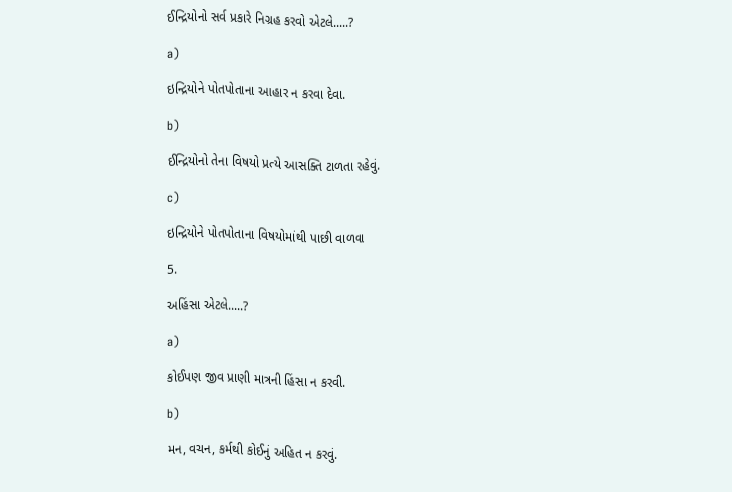ઈન્દ્રિયોનો સર્વ પ્રકારે નિગ્રહ કરવો એટલે.....?

a)

ઇન્દ્રિયોને પોતપોતાના આહાર ન કરવા દેવા.

b)

ઈન્દ્રિયોનો તેના વિષયો પ્રત્યે આસક્તિ ટાળતા રહેવું.

c)

ઇન્દ્રિયોને પોતપોતાના વિષયોમાંથી પાછી વાળવા

5.

અહિંસા એટલે.....?

a)

કોઈપણ જીવ પ્રાણી માત્રની હિંસા ન કરવી.

b)

મન, વચન, કર્મથી કોઈનું અહિત ન કરવું.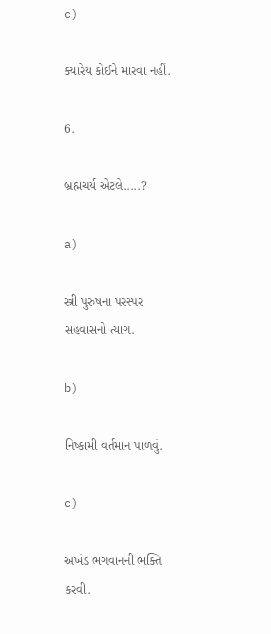c)

ક્યારેય કોઈને મારવા નહીં.

6.

બ્રહ્મચર્ય એટલે.....?

a)

સ્ત્રી પુરુષના પરસ્પર સહવાસનો ત્યાગ.

b)

નિષ્કામી વર્તમાન પાળવું.

c)

અખંડ ભગવાનની ભક્તિ કરવી.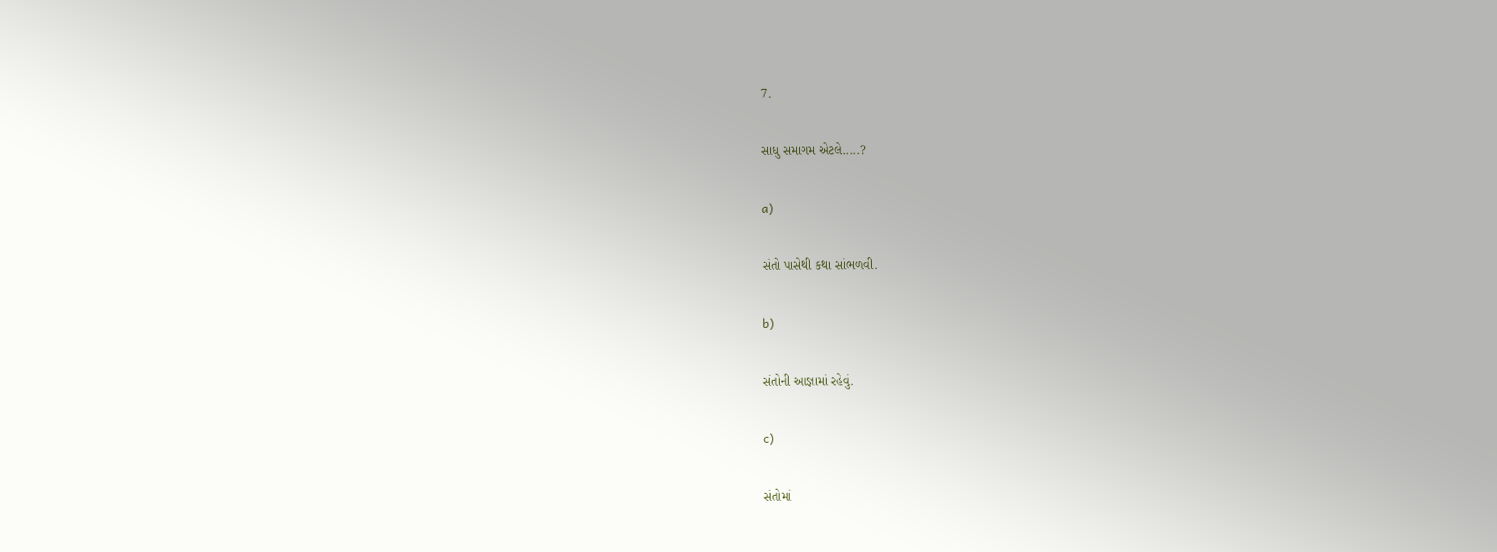7.

સાધુ સમાગમ એટલે.....?

a)

સંતો પાસેથી કથા સાંભળવી.

b)

સંતોની આજ્ઞામાં રહેવું.

c)

સંતોમાં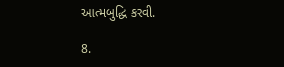આત્મબુદ્ધિ કરવી.

8.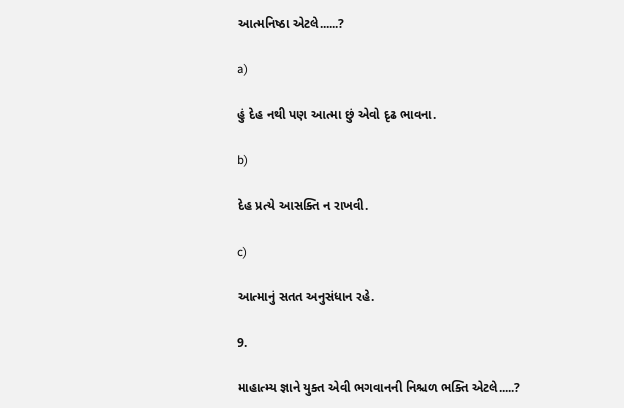આત્મનિષ્ઠા એટલે......?

a)

હું દેહ નથી પણ આત્મા છું એવો દૃઢ ભાવના.

b)

દેહ પ્રત્યે આસક્તિ ન રાખવી.

c)

આત્માનું સતત અનુસંધાન રહે.

9.

માહાત્મ્ય જ્ઞાને યુક્ત એવી ભગવાનની નિશ્ચળ ભક્તિ એટલે.....?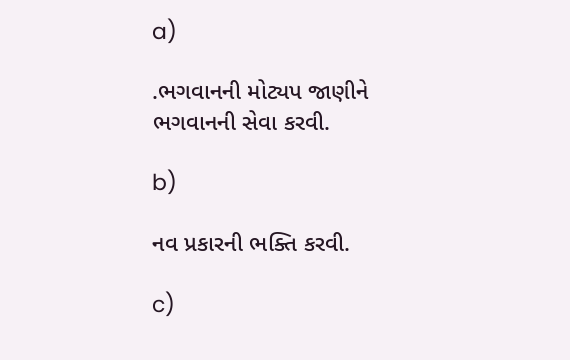a)

.ભગવાનની મોટ્યપ જાણીને ભગવાનની સેવા કરવી.

b)

નવ પ્રકારની ભક્તિ કરવી.

c)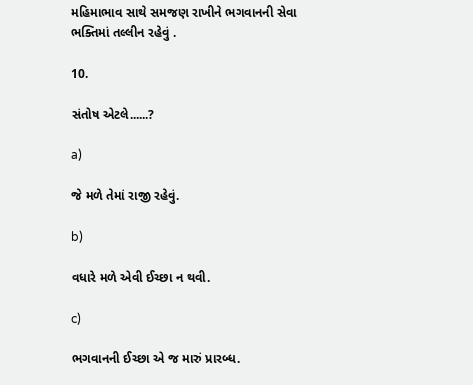મહિમાભાવ સાથે સમજણ રાખીને ભગવાનની સેવા ભક્તિમાં તલ્લીન રહેવું .

10.

સંતોષ એટલે......?

a)

જે મળે તેમાં રાજી રહેવું.

b)

વધારે મળે એવી ઈચ્છા ન થવી.

c)

ભગવાનની ઈચ્છા એ જ મારું પ્રારબ્ધ.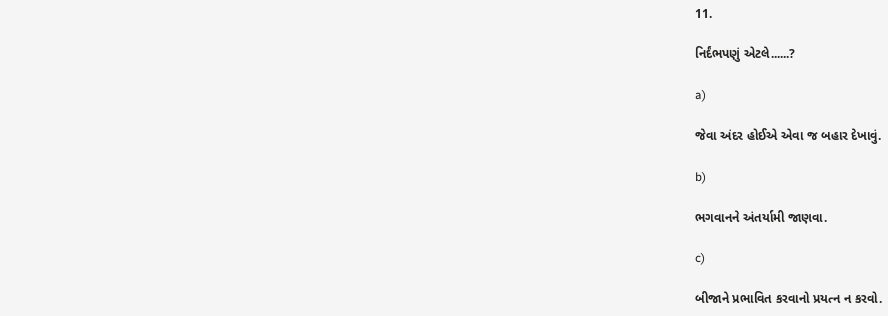11.

નિર્દંભપણું એટલે......?

a)

જેવા અંદર હોઈએ એવા જ બહાર દેખાવું.

b)

ભગવાનને અંતર્યામી જાણવા.

c)

બીજાને પ્રભાવિત કરવાનો પ્રયત્ન ન કરવો.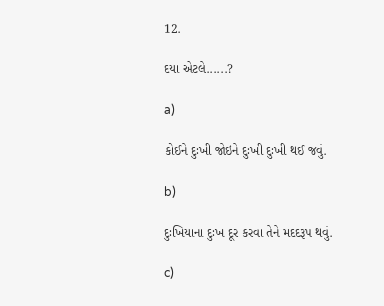12.

દયા એટલે......?

a)

કોઈને દુઃખી જોઇને દુઃખી દુઃખી થઈ જવું.

b)

દુઃખિયાના દુઃખ દૂર કરવા તેને મદદરૂપ થવું.

c)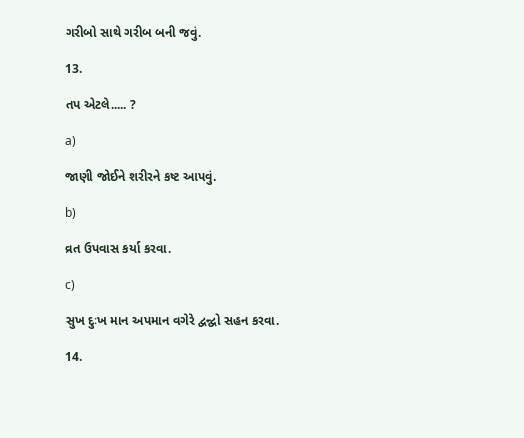ગરીબો સાથે ગરીબ બની જવું.

13.

તપ એટલે..... ?

a)

જાણી જોઈને શરીરને કષ્ટ આપવું.

b)

વ્રત ઉપવાસ કર્યા કરવા.

c)

સુખ દુઃખ માન અપમાન વગેરે દ્વન્દ્વો સહન કરવા.

14.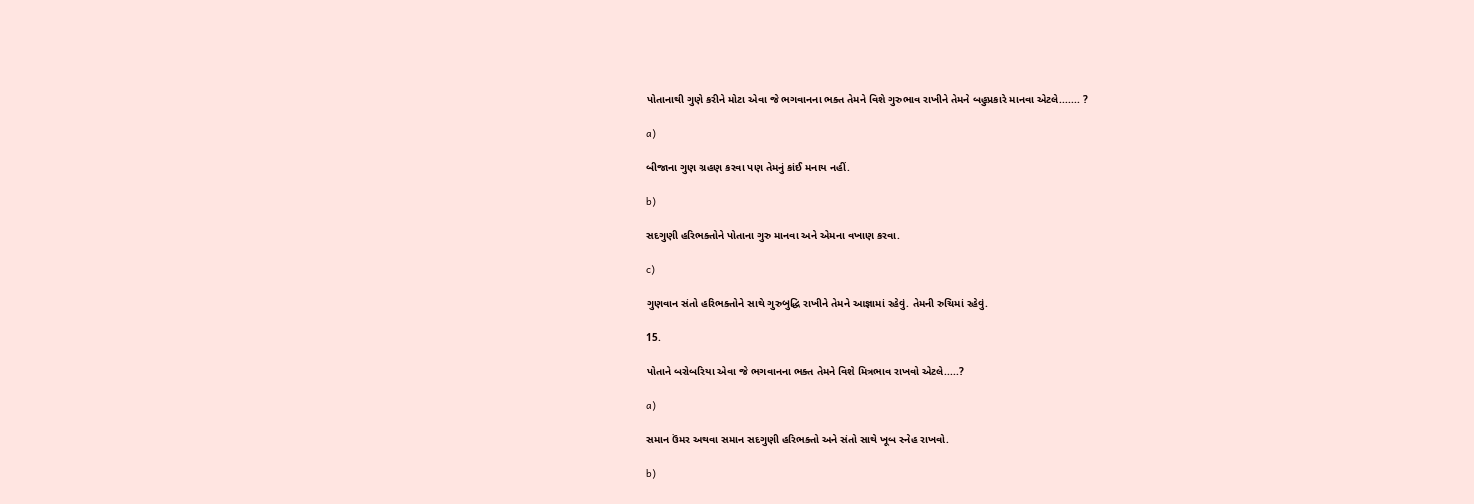પોતાનાથી ગુણે કરીને મોટા એવા જે ભગવાનના ભક્ત તેમને વિશે ગુરુભાવ રાખીને તેમને બહુપ્રકારે માનવા એટલે....... ?

a)

બીજાના ગુણ ગ્રહણ કરવા પણ તેમનું કાંઈ મનાય નહીં.

b)

સદગુણી હરિભક્તોને પોતાના ગુરુ માનવા અને એમના વખાણ કરવા.

c)

ગુણવાન સંતો હરિભક્તોને સાથે ગુરુબુદ્ધિ રાખીને તેમને આજ્ઞામાં રહેવું. તેમની રુચિમાં રહેવું.

15.

પોતાને બરોબરિયા એવા જે ભગવાનના ભક્ત તેમને વિશે મિત્રભાવ રાખવો એટલે.....?

a)

સમાન ઉંમર અથવા સમાન સદગુણી હરિભક્તો અને સંતો સાથે ખૂબ સ્નેહ રાખવો.

b)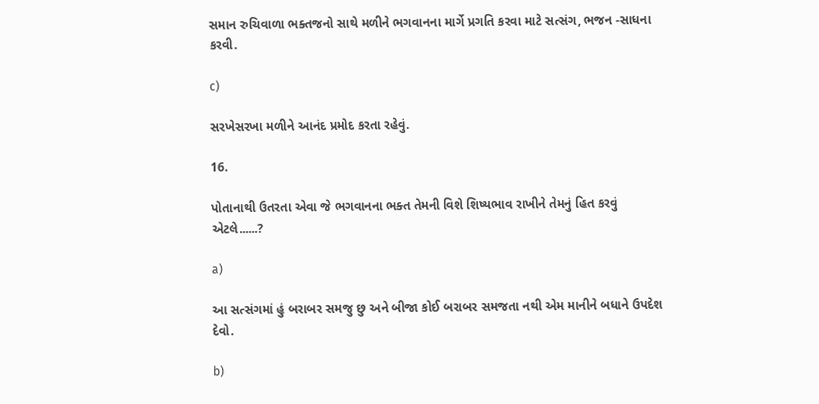સમાન રુચિવાળા ભક્તજનો સાથે મળીને ભગવાનના માર્ગે પ્રગતિ કરવા માટે સત્સંગ, ભજન -સાધના કરવી.

c)

સરખેસરખા મળીને આનંદ પ્રમોદ કરતા રહેવું.

16.

પોતાનાથી ઉતરતા એવા જે ભગવાનના ભક્ત તેમની વિશે શિષ્યભાવ રાખીને તેમનું હિત કરવું એટલે......?

a)

આ સત્સંગમાં હું બરાબર સમજુ છુ અને બીજા કોઈ બરાબર સમજતા નથી એમ માનીને બધાને ઉપદેશ દેવો.

b)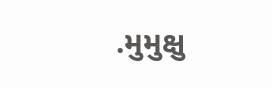.મુમુક્ષુ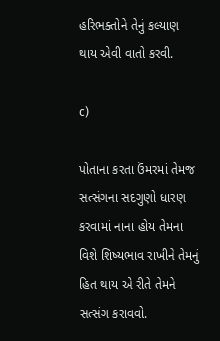હરિભક્તોને તેનું કલ્યાણ થાય એવી વાતો કરવી.

c)

પોતાના કરતા ઉંમરમાં તેમજ સત્સંગના સદગુણો ધારણ કરવામાં નાના હોય તેમના વિશે શિષ્યભાવ રાખીને તેમનું હિત થાય એ રીતે તેમને સત્સંગ કરાવવો.